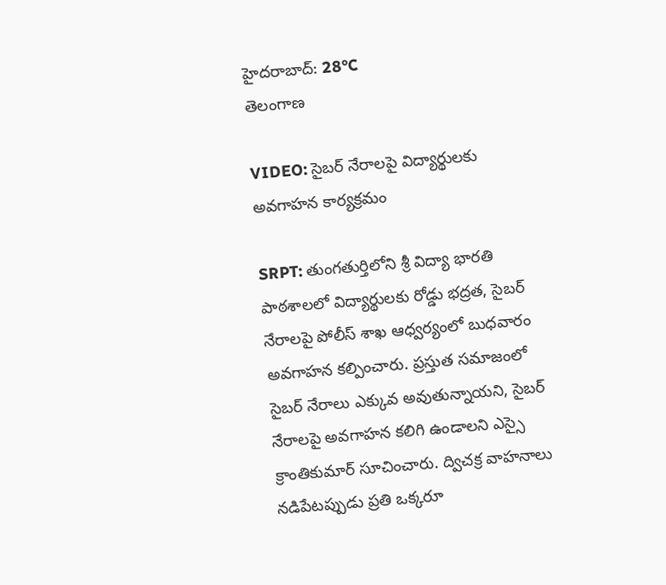హైదరాబాద్: 28°C
తెలంగాణ

VIDEO: సైబర్ నేరాలపై విద్యార్థులకు అవగాహన కార్యక్రమం

SRPT: తుంగతుర్తిలోని శ్రీ విద్యా భారతి పాఠశాలలో విద్యార్థులకు రోడ్డు భద్రత, సైబర్ నేరాలపై పోలీస్ శాఖ ఆధ్వర్యంలో బుధవారం అవగాహన కల్పించారు. ప్రస్తుత సమాజంలో సైబర్ నేరాలు ఎక్కువ అవుతున్నాయని, సైబర్ నేరాలపై అవగాహన కలిగి ఉండాలని ఎస్సై క్రాంతికుమార్ సూచించారు. ద్విచక్ర వాహనాలు నడిపేటప్పుడు ప్రతి ఒక్కరూ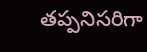తప్పనిసరిగా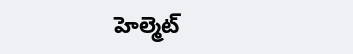హెల్మెట్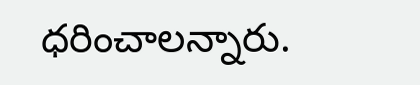ధరించాలన్నారు.